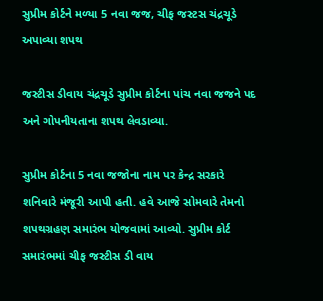સુપ્રીમ કોર્ટને મળ્યા 5 નવા જજ, ચીફ જસ્ટસ ચંદ્રચૂડે અપાવ્યા શપથ

જસ્ટીસ ડીવાય ચંદ્રચૂડે સુપ્રીમ કોર્ટના પાંચ નવા જજને પદ અને ગોપનીયતાના શપથ લેવડાવ્યા.

સુપ્રીમ કોર્ટના 5 નવા જજોના નામ પર કેન્દ્ર સરકારે શનિવારે મંજૂરી આપી હતી. હવે આજે સોમવારે તેમનો શપથગ્રહણ સમારંભ યોજવામાં આવ્યો. સુપ્રીમ કોર્ટ સમારંભમાં ચીફ જસ્ટીસ ડી વાય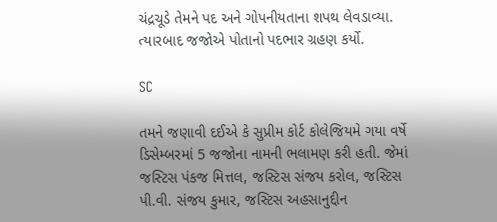ચંદ્રચૂડે તેમને પદ અને ગોપનીયતાના શપથ લેવડાવ્યા. ત્યારબાદ જજોએ પોતાનો પદભાર ગ્રહણ કર્યો.

SC

તમને જણાવી દઈએ કે સુપ્રીમ કોર્ટ કોલેજિયમે ગયા વર્ષે ડિસેમ્બરમાં 5 જજોના નામની ભલામણ કરી હતી. જેમાં જસ્ટિસ પંકજ મિત્તલ, જસ્ટિસ સંજય કરોલ, જસ્ટિસ પી.વી. સંજય કુમાર, જસ્ટિસ અહસાનુદ્દીન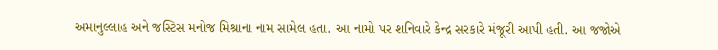અમાનુલ્લાહ અને જસ્ટિસ મનોજ મિશ્રાના નામ સામેલ હતા. આ નામો પર શનિવારે કેન્દ્ર સરકારે મંજૂરી આપી હતી. આ જજોએ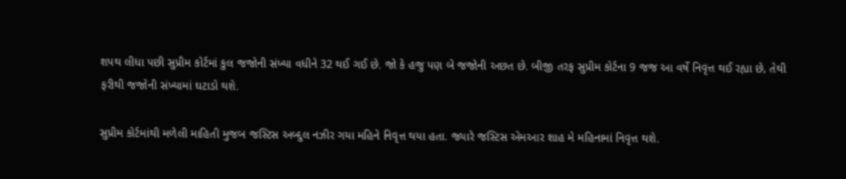શપથ લીધા પછી સુપ્રીમ કોર્ટમાં કુલ જજોની સંખ્યા વધીને 32 થઈ ગઈ છે. જો કે હજુ પણ બે જજોની અછત છે. બીજી તરફ સુપ્રીમ કોર્ટના 9 જજ આ વર્ષે નિવૃત્ત થઈ રહ્યા છે, તેથી ફરીથી જજોની સંખ્યામાં ઘટાડો થશે.

સુપ્રીમ કોર્ટમાંથી મળેલી માહિતી મુજબ જસ્ટિસ અબ્દુલ નઝીર ગયા મહિને નિવૃત્ત થયા હતા. જ્યારે જસ્ટિસ એમઆર શાહ મે મહિનામાં નિવૃત્ત થશે.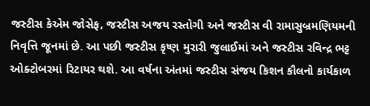જસ્ટીસ કેએમ જોસેફ, જસ્ટીસ અજય રસ્તોગી અને જસ્ટીસ વી રામાસુબ્રમણિયમની નિવૃત્તિ જૂનમાં છે. આ પછી જસ્ટીસ કૃષ્ણ મુરારી જુલાઈમાં અને જસ્ટીસ રવિન્દ્ર ભટ્ટ ઓક્ટોબરમાં રિટાયર થશે. આ વર્ષના અંતમાં જસ્ટીસ સંજય કિશન કૌલનો કાર્યકાળ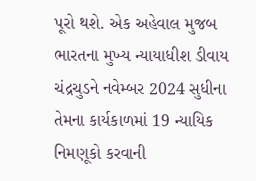પૂરો થશે. એક અહેવાલ મુજબ ભારતના મુખ્ય ન્યાયાધીશ ડીવાય ચંદ્રચુડને નવેમ્બર 2024 સુધીના તેમના કાર્યકાળમાં 19 ન્યાયિક નિમણૂકો કરવાની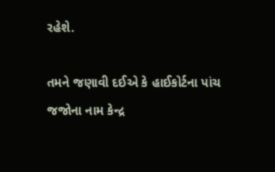રહેશે.

તમને જણાવી દઈએ કે હાઈકોર્ટના પાંચ જજોના નામ કેન્દ્ર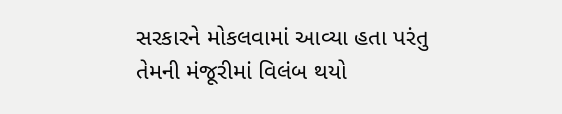સરકારને મોકલવામાં આવ્યા હતા પરંતુ તેમની મંજૂરીમાં વિલંબ થયો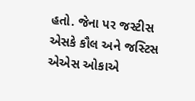હતો. જેના પર જસ્ટીસ એસકે કૌલ અને જસ્ટિસ એએસ ઓકાએ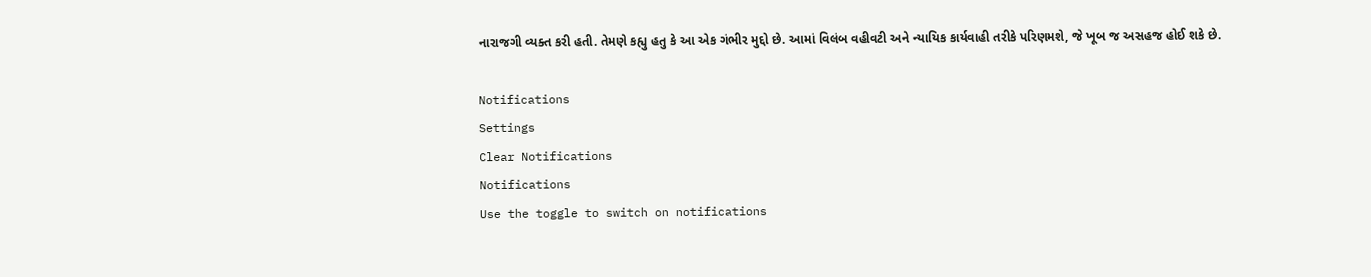નારાજગી વ્યક્ત કરી હતી. તેમણે કહ્યુ હતુ કે આ એક ગંભીર મુદ્દો છે. આમાં વિલંબ વહીવટી અને ન્યાયિક કાર્યવાહી તરીકે પરિણમશે, જે ખૂબ જ અસહજ હોઈ શકે છે.

Notifications
Settings
Clear Notifications
Notifications
Use the toggle to switch on notifications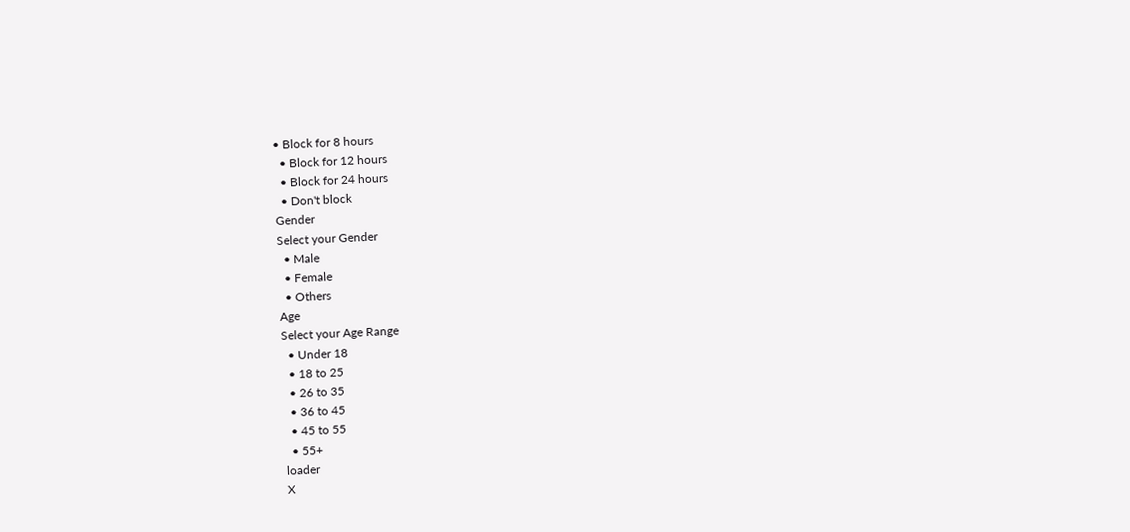• Block for 8 hours
  • Block for 12 hours
  • Block for 24 hours
  • Don't block
Gender
Select your Gender
  • Male
  • Female
  • Others
Age
Select your Age Range
  • Under 18
  • 18 to 25
  • 26 to 35
  • 36 to 45
  • 45 to 55
  • 55+
loader
X